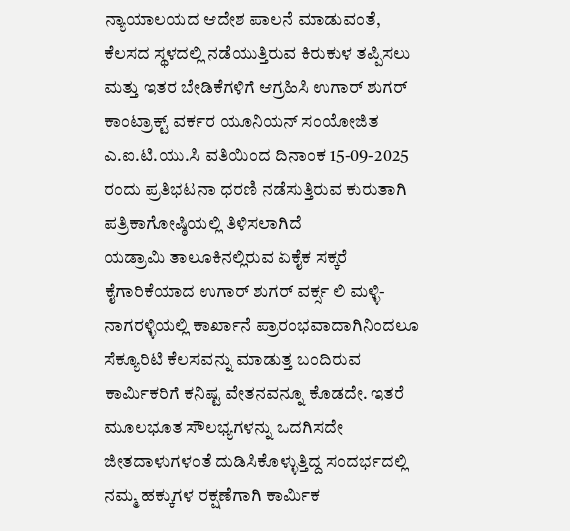ನ್ಯಾಯಾಲಯದ ಆದೇಶ ಪಾಲನೆ ಮಾಡುವಂತೆ, ಕೆಲಸದ ಸ್ಥಳದಲ್ಲಿ ನಡೆಯುತ್ತಿರುವ ಕಿರುಕುಳ ತಪ್ಪಿಸಲು ಮತ್ತು ಇತರ ಬೇಡಿಕೆಗಳಿಗೆ ಆಗ್ರಹಿಸಿ ಉಗಾರ್ ಶುಗರ್ ಕಾಂಟ್ರಾಕ್ಟ್ ವರ್ಕರ ಯೂನಿಯನ್ ಸಂಯೋಜಿತ ಎ.ಐ.ಟಿ.ಯು.ಸಿ ವತಿಯಿಂದ ದಿನಾಂಕ 15-09-2025 ರಂದು ಪ್ರತಿಭಟನಾ ಧರಣಿ ನಡೆಸುತ್ತಿರುವ ಕುರುತಾಗಿ ಪತ್ರಿಕಾಗೋಷ್ಠಿಯಲ್ಲಿ ತಿಳಿಸಲಾಗಿದೆ
ಯಡ್ರಾಮಿ ತಾಲೂಕಿನಲ್ಲಿರುವ ಏಕೈಕ ಸಕ್ಕರೆ ಕೈಗಾರಿಕೆಯಾದ ಉಗಾರ್ ಶುಗರ್ ವರ್ಕ್ಸ ಲಿ ಮಳ್ಳಿ-ನಾಗರಳ್ಳಿಯಲ್ಲಿ ಕಾರ್ಖಾನೆ ಪ್ರಾರಂಭವಾದಾಗಿನಿಂದಲೂ ಸೆಕ್ಯೂರಿಟಿ ಕೆಲಸವನ್ನು ಮಾಡುತ್ತ ಬಂದಿರುವ ಕಾರ್ಮಿಕರಿಗೆ ಕನಿಷ್ಟ ವೇತನವನ್ನೂ ಕೊಡದೇ. ಇತರೆ ಮೂಲಭೂತ ಸೌಲಭ್ಯಗಳನ್ನು ಒದಗಿಸದೇ ಜೀತದಾಳುಗಳಂತೆ ದುಡಿಸಿಕೊಳ್ಳುತ್ತಿದ್ದ ಸಂದರ್ಭದಲ್ಲಿ ನಮ್ಮ ಹಕ್ಕುಗಳ ರಕ್ಷಣೆಗಾಗಿ ಕಾರ್ಮಿಕ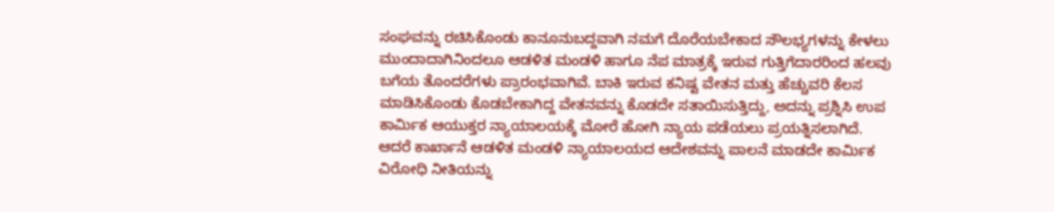ಸಂಘವನ್ನು ರಚಿಸಿಕೊಂಡು ಕಾನೂನುಬದ್ದವಾಗಿ ನಮಗೆ ದೊರೆಯಬೇಕಾದ ಸೌಲಭ್ಯಗಳನ್ನು ಕೇಳಲು ಮುಂದಾದಾಗಿನಿಂದಲೂ ಆಡಳಿತ ಮಂಡಳಿ ಹಾಗೂ ನೆಪ ಮಾತ್ರಕ್ಕೆ ಇರುವ ಗುತ್ತಿಗೆದಾರರಿಂದ ಹಲವು ಬಗೆಯ ತೊಂದರೆಗಳು ಪ್ರಾರಂಭವಾಗಿವೆ. ಬಾಕಿ ಇರುವ ಕನಿಷ್ಟ ವೇತನ ಮತ್ತು ಹೆಚ್ಚುವರಿ ಕೆಲಸ ಮಾಡಿಸಿಕೊಂಡು ಕೊಡಬೇಕಾಗಿದ್ದ ವೇತನವನ್ನು ಕೊಡದೇ ಸತಾಯಿಸುತ್ತಿದ್ದು, ಅದನ್ನು ಪ್ರಶ್ನಿಸಿ ಉಪ ಕಾರ್ಮಿಕ ಆಯುಕ್ತರ ನ್ಯಾಯಾಲಯಕ್ಕೆ ಮೋರೆ ಹೋಗಿ ನ್ಯಾಯ ಪಡೆಯಲು ಪ್ರಯತ್ನಿಸಲಾಗಿದೆ. ಆದರೆ ಕಾರ್ಖಾನೆ ಆಡಳಿತ ಮಂಡಳಿ ನ್ಯಾಯಾಲಯದ ಆದೇಶವನ್ನು ಪಾಲನೆ ಮಾಡದೇ ಕಾರ್ಮಿಕ ವಿರೋಧಿ ನೀತಿಯನ್ನು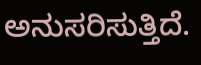ಅನುಸರಿಸುತ್ತಿದೆ.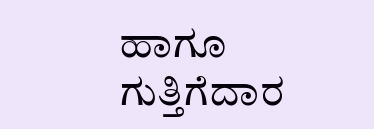ಹಾಗೂ ಗುತ್ತಿಗೆದಾರ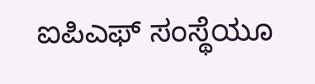ಐಪಿಎಫ್ ಸಂಸ್ಥೆಯೂ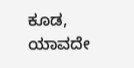ಕೂಡ, ಯಾವದೇ